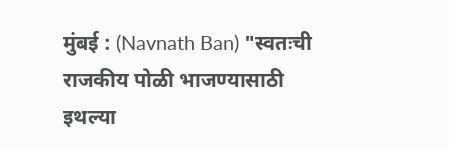मुंबई : (Navnath Ban) "स्वतःची राजकीय पोळी भाजण्यासाठी इथल्या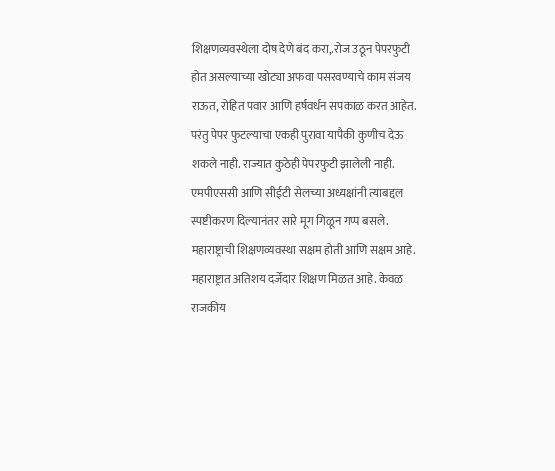शिक्षणव्यवस्थेला दोष देणे बंद करा,.रोज उठून पेपरफुटी होत असल्याच्या खोट्या अफवा पसरवण्याचे काम संजय राऊत, रोहित पवार आणि हर्षवर्धन सपकाळ करत आहेत. परंतु पेपर फुटल्याचा एकही पुरावा यापैकी कुणीच देऊ शकले नाही. राज्यात कुठेही पेपरफुटी झालेली नाही. एमपीएससी आणि सीईटी सेलच्या अध्यक्षांनी त्याबद्दल स्पष्टीकरण दिल्यानंतर सारे मूग गिळून गप्प बसले. महाराष्ट्राची शिक्षणव्यवस्था सक्षम होती आणि सक्षम आहे. महाराष्ट्रात अतिशय दर्जेदार शिक्षण मिळत आहे. केवळ राजकीय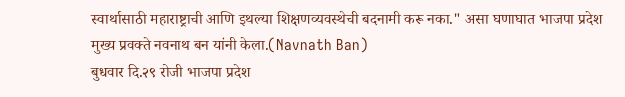स्वार्थासाठी महाराष्ट्राची आणि इथल्या शिक्षणव्यवस्थेची बदनामी करू नका." असा घणाघात भाजपा प्रदेश मुख्य प्रवक्ते नवनाथ बन यांनी केला.(Navnath Ban)
बुधवार दि.२९ रोजी भाजपा प्रदेश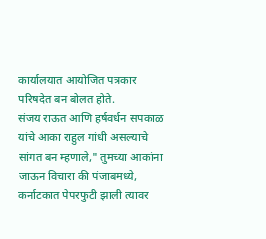कार्यालयात आयोजित पत्रकार परिषदेत बन बोलत होते.
संजय राऊत आणि हर्षवर्धन सपकाळ यांचे आका राहुल गांधी असल्याचे सांगत बन म्हणाले," तुमच्या आकांना जाऊन विचारा की पंजाबमध्ये, कर्नाटकात पेपरफुटी झाली त्यावर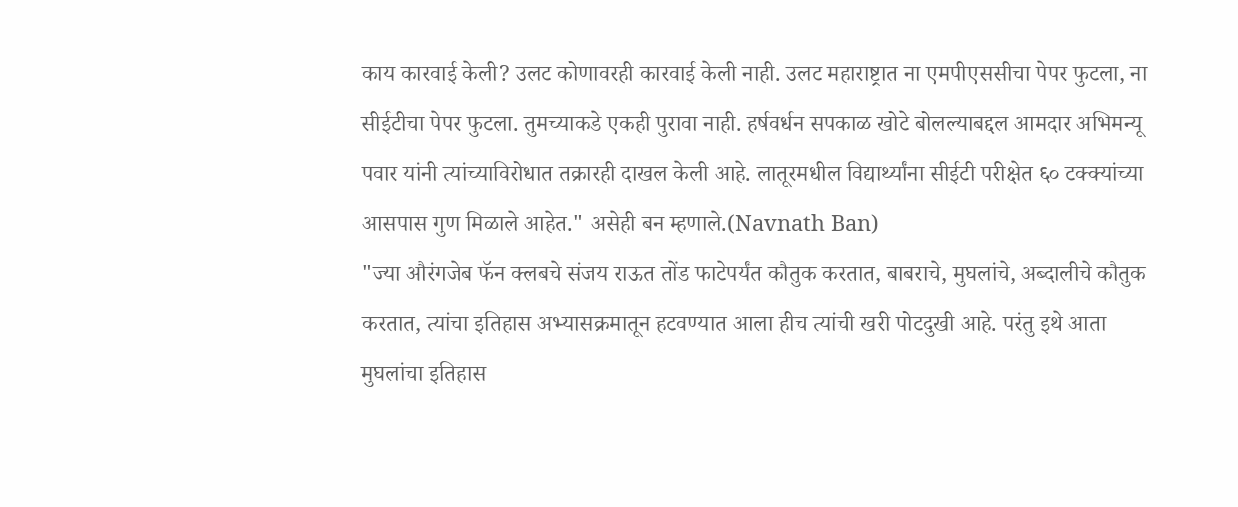काय कारवाई केली? उलट कोणावरही कारवाई केली नाही. उलट महाराष्ट्रात ना एमपीएससीचा पेपर फुटला, ना सीईटीचा पेपर फुटला. तुमच्याकडे एकही पुरावा नाही. हर्षवर्धन सपकाळ खोटे बोलल्याबद्दल आमदार अभिमन्यू पवार यांनी त्यांच्याविरोधात तक्रारही दाखल केली आहे. लातूरमधील विद्यार्थ्यांना सीईटी परीक्षेत ६० टक्क्यांच्या आसपास गुण मिळाले आहेत." असेही बन म्हणाले.(Navnath Ban)
"ज्या औरंगजेब फॅन क्लबचे संजय राऊत तोंड फाटेपर्यंत कौतुक करतात, बाबराचे, मुघलांचे, अब्दालीचे कौतुक करतात, त्यांचा इतिहास अभ्यासक्रमातून हटवण्यात आला हीच त्यांची खरी पोटदुखी आहे. परंतु इथे आता मुघलांचा इतिहास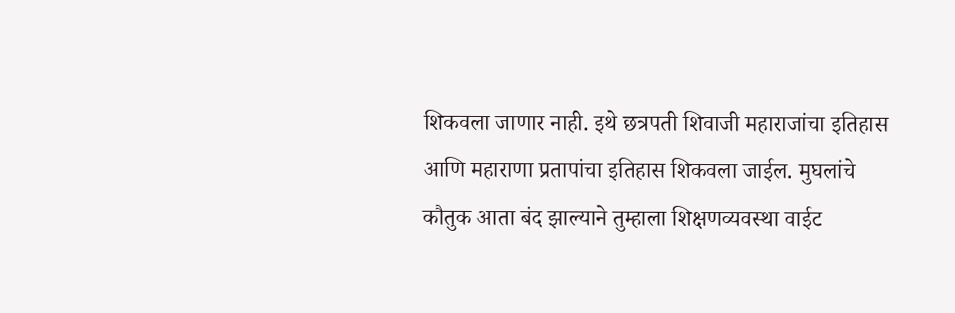शिकवला जाणार नाही. इथे छत्रपती शिवाजी महाराजांचा इतिहास आणि महाराणा प्रतापांचा इतिहास शिकवला जाईल. मुघलांचे कौतुक आता बंद झाल्याने तुम्हाला शिक्षणव्यवस्था वाईट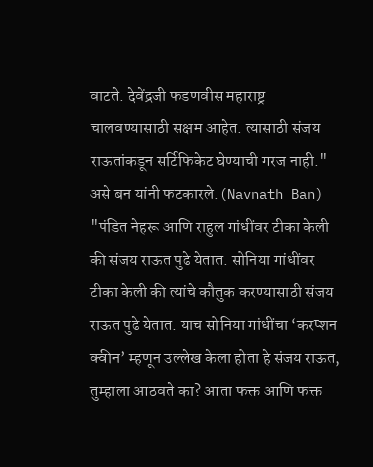वाटते. देवेंद्रजी फडणवीस महाराष्ट्र चालवण्यासाठी सक्षम आहेत. त्यासाठी संजय राऊतांकडून सर्टिफिकेट घेण्याची गरज नाही." असे बन यांनी फटकारले.(Navnath Ban)
"पंडित नेहरू आणि राहुल गांधींवर टीका केली की संजय राऊत पुढे येतात. सोनिया गांधींवर टीका केली की त्यांचे कौतुक करण्यासाठी संजय राऊत पुढे येतात. याच सोनिया गांधींचा ‘करप्शन क्वीन’ म्हणून उल्लेख केला होता हे संजय राऊत, तुम्हाला आठवते का? आता फक्त आणि फक्त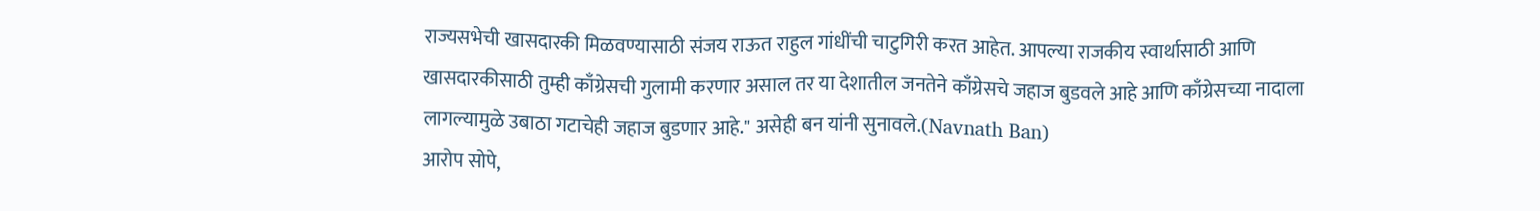राज्यसभेची खासदारकी मिळवण्यासाठी संजय राऊत राहुल गांधींची चाटुगिरी करत आहेत. आपल्या राजकीय स्वार्थासाठी आणि खासदारकीसाठी तुम्ही काँग्रेसची गुलामी करणार असाल तर या देशातील जनतेने काँग्रेसचे जहाज बुडवले आहे आणि काँग्रेसच्या नादाला लागल्यामुळे उबाठा गटाचेही जहाज बुडणार आहे." असेही बन यांनी सुनावले.(Navnath Ban)
आरोप सोपे,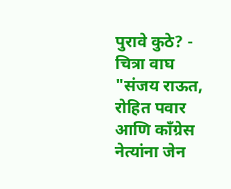पुरावे कुठे? - चित्रा वाघ
"संजय राऊत, रोहित पवार आणि काँग्रेस नेत्यांना जेन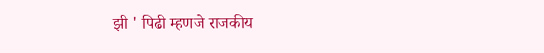झी ' पिढी म्हणजे राजकीय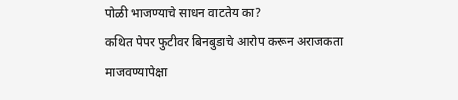पोळी भाजण्याचे साधन वाटतेय का?
कथित पेपर फुटीवर बिनबुडाचे आरोप करून अराजकता माजवण्यापेक्षा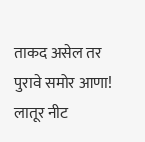ताकद असेल तर पुरावे समोर आणा!
लातूर नीट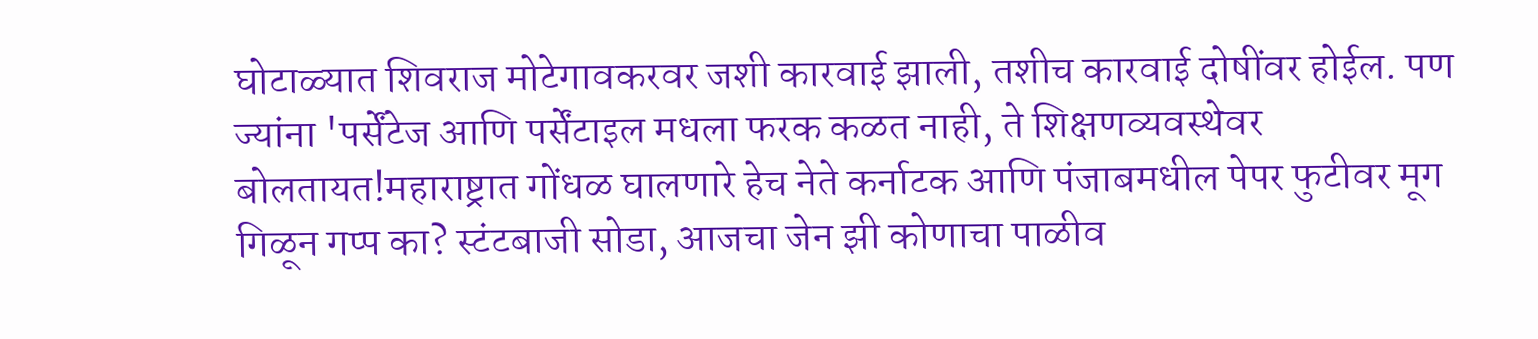घोटाळ्यात शिवराज मोटेगावकरवर जशी कारवाई झाली, तशीच कारवाई दोषींवर होईल. पण ज्यांना 'पर्सेंटेज आणि पर्सेंटाइल मधला फरक कळत नाही, ते शिक्षणव्यवस्थेवर बोलतायत!महाराष्ट्रात गोंधळ घालणारे हेच नेते कर्नाटक आणि पंजाबमधील पेपर फुटीवर मूग गिळून गप्प का? स्टंटबाजी सोडा, आजचा जेन झी कोणाचा पाळीव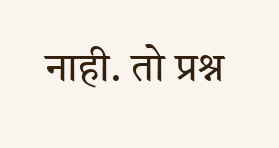नाही. तो प्रश्न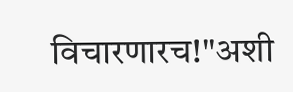विचारणारच!"अशी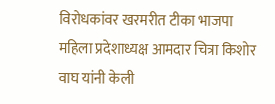विरोधकांवर खरमरीत टीका भाजपा महिला प्रदेशाध्यक्ष आमदार चित्रा किशोर वाघ यांनी केली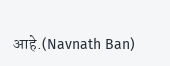आहे.(Navnath Ban)